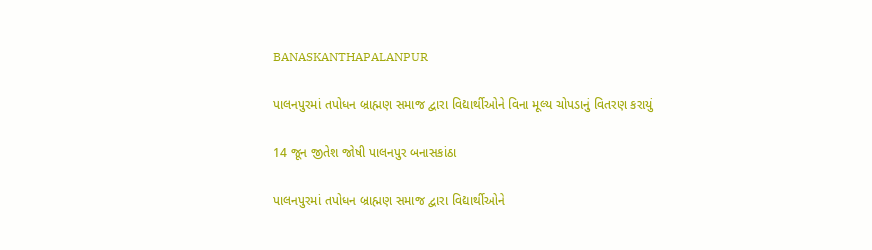BANASKANTHAPALANPUR

પાલનપુરમાં તપોધન બ્રાહ્મણ સમાજ દ્વારા વિદ્યાર્થીઓને વિના મૂલ્ય ચોપડાનું વિતરણ કરાયું

14 જૂન જીતેશ જોષી પાલનપુર બનાસકાંઠા

પાલનપુરમાં તપોધન બ્રાહ્મણ સમાજ દ્વારા વિદ્યાર્થીઓને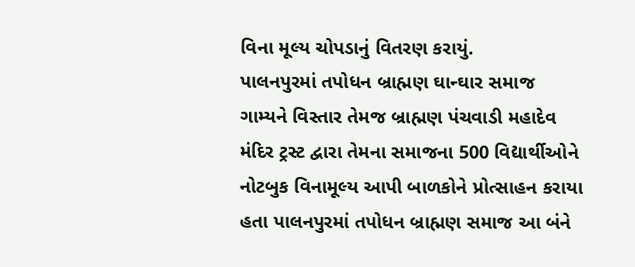વિના મૂલ્ય ચોપડાનું વિતરણ કરાયું.
પાલનપુરમાં તપોધન બ્રાહ્મણ ઘાન્ઘાર સમાજ ગામ્યને વિસ્તાર તેમજ બ્રાહ્મણ પંચવાડી મહાદેવ મંદિર ટ્રસ્ટ દ્વારા તેમના સમાજના 500 વિદ્યાર્થીઓને નોટબુક વિનામૂલ્ય આપી બાળકોને પ્રોત્સાહન કરાયા હતા પાલનપુરમાં તપોધન બ્રાહ્મણ સમાજ આ બંને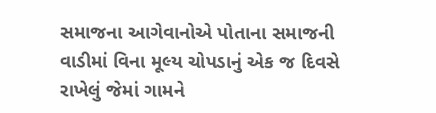સમાજના આગેવાનોએ પોતાના સમાજની વાડીમાં વિના મૂલ્ય ચોપડાનું એક જ દિવસે રાખેલું જેમાં ગામને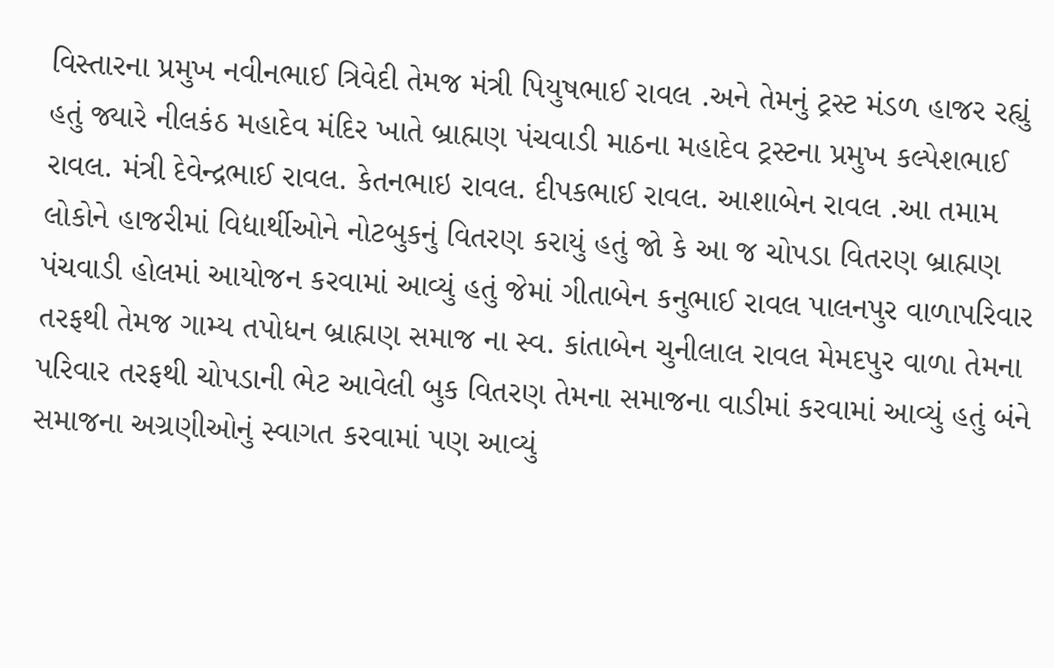વિસ્તારના પ્રમુખ નવીનભાઈ ત્રિવેદી તેમજ મંત્રી પિયુષભાઈ રાવલ .અને તેમનું ટ્રસ્ટ મંડળ હાજર રહ્યું હતું જ્યારે નીલકંઠ મહાદેવ મંદિર ખાતે બ્રાહ્મણ પંચવાડી માઠના મહાદેવ ટ્રસ્ટના પ્રમુખ કલ્પેશભાઈ રાવલ. મંત્રી દેવેન્દ્રભાઈ રાવલ. કેતનભાઇ રાવલ. દીપકભાઈ રાવલ. આશાબેન રાવલ .આ તમામ લોકોને હાજરીમાં વિદ્યાર્થીઓને નોટબુકનું વિતરણ કરાયું હતું જો કે આ જ ચોપડા વિતરણ બ્રાહ્મણ પંચવાડી હોલમાં આયોજન કરવામાં આવ્યું હતું જેમાં ગીતાબેન કનુભાઈ રાવલ પાલનપુર વાળાપરિવાર તરફથી તેમજ ગામ્ય તપોધન બ્રાહ્મણ સમાજ ના સ્વ. કાંતાબેન ચુનીલાલ રાવલ મેમદપુર વાળા તેમના પરિવાર તરફથી ચોપડાની ભેટ આવેલી બુક વિતરણ તેમના સમાજના વાડીમાં કરવામાં આવ્યું હતું બંને સમાજના અગ્રણીઓનું સ્વાગત કરવામાં પણ આવ્યું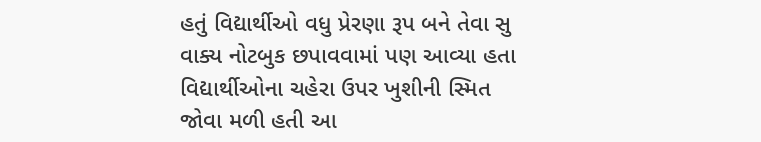હતું વિદ્યાર્થીઓ વધુ પ્રેરણા રૂપ બને તેવા સુ વાક્ય નોટબુક છપાવવામાં પણ આવ્યા હતા વિદ્યાર્થીઓના ચહેરા ઉપર ખુશીની સ્મિત જોવા મળી હતી આ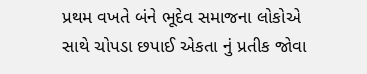પ્રથમ વખતે બંને ભૂદેવ સમાજના લોકોએ સાથે ચોપડા છપાઈ એકતા નું પ્રતીક જોવા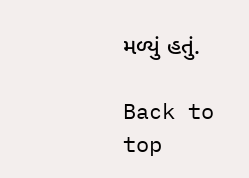મળ્યું હતું.

Back to top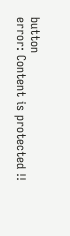button
error: Content is protected !!